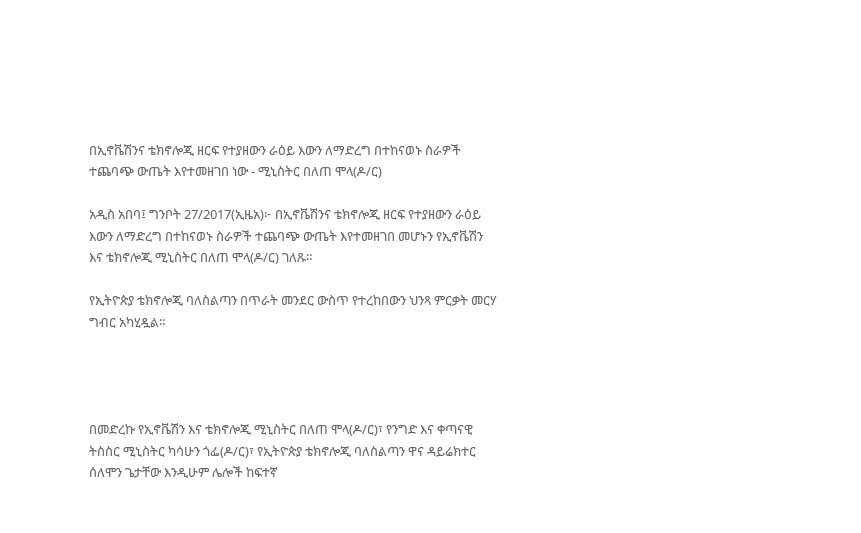በኢኖቬሽንና ቴክኖሎጂ ዘርፍ የተያዘውን ራዕይ እውን ለማድረግ በተከናወኑ ስራዎች ተጨባጭ ውጤት እየተመዘገበ ነው - ሚኒስትር በለጠ ሞላ(ዶ/ር)

አዲስ አበባ፤ ግንቦት 27/2017(ኢዜአ)፦ በኢኖቬሽንና ቴክኖሎጂ ዘርፍ የተያዘውን ራዕይ እውን ለማድረግ በተከናወኑ ስራዎች ተጨባጭ ውጤት እየተመዘገበ መሆኑን የኢኖቬሽን እና ቴክኖሎጂ ሚኒስትር በለጠ ሞላ(ዶ/ር) ገለጹ።

የኢትዮጵያ ቴክኖሎጂ ባለስልጣን በጥራት መንደር ውስጥ የተረከበውን ህንጻ ምርቃት መርሃ ግብር አካሂዷል።




በመድረኩ የኢኖቬሽን እና ቴክኖሎጂ ሚኒስትር በለጠ ሞላ(ዶ/ር)፣ የንግድ እና ቀጣናዊ ትስስር ሚኒስትር ካሳሁን ጎፌ(ዶ/ር)፣ የኢትዮጵያ ቴክኖሎጂ ባለስልጣን ዋና ዳይሬክተር ሰለሞን ጌታቸው እንዲሁም ሌሎች ከፍተኛ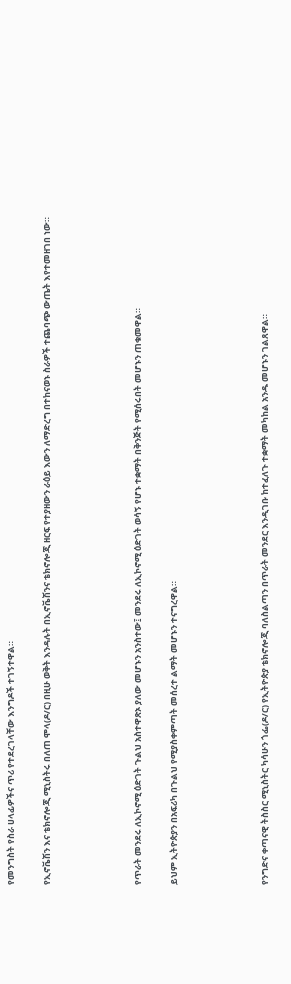የመንግስት የስራ ሀላፊዎችና ጥሪ የተደረገላቸው እንግዶች ተገኝተዋል።

የኢኖቬሽን እና ቴክኖሎጂ ሚኒስትሩ በለጠ ሞላ(ዶ/ር) በዚሁ ወቅት እንዳሉት በኢኖቬሽንና ቴክኖሎጂ ዘርፍ የተያዘውን ራዕይ እውን ለማድረግ በተከናወኑ ስራዎች ተጨባጭ ውጤት እየተመዘገበ ነው።




የጥራት መንደሩ ለኢኮኖሚ ዕድገት ጉልህ አስተዋጽኦ ያለው መሆኑን አንስተው፤ መንደሩ ለኢኮኖሚ ዕድገት ወሳኝ የሆኑ ተቋማት በቅንጅት የሚሰሩበት መሆኑን ጠቁመዋል።

ይህም ኢትዮጵያን በአፍሪካ በጉልህ የሚያስቀምጣት መሰረተ ልማት መሆኑን ተናግረዋል።




የንግድና ቀጣናዊ ትስስር ሚኒስትር ካሳሁን ጎፌ(ዶ/ር) የኢትዮጵያ ቴክኖሎጂ ባለስልጣን በጥራት መንደር እንዲገቡ ከተፈለጉ ተቋማት መካከል አንዱ መሆኑን ገልጸዋል።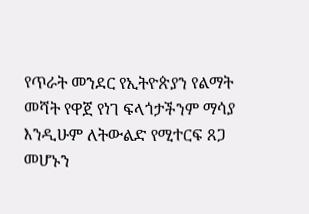የጥራት መንደር የኢትዮጵያን የልማት መሻት የዋጀ የነገ ፍላጎታችንም ማሳያ እንዲሁም ለትውልድ የሚተርፍ ጸጋ መሆኑን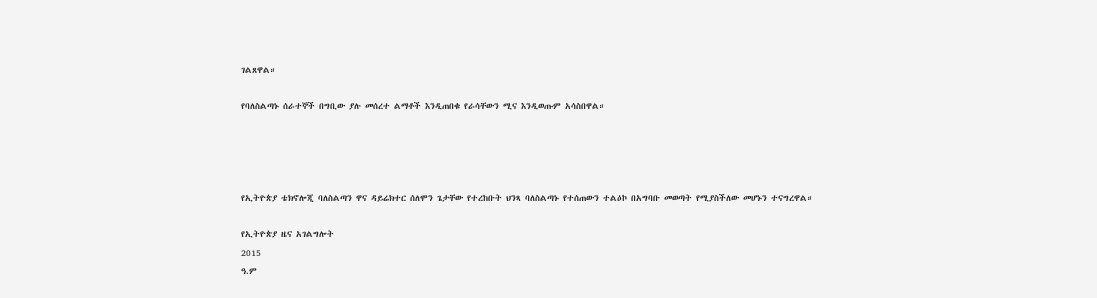ገልጸዋል።

የባለስልጣኑ ሰራተኞች በግቢው ያሉ መሰረተ ልማቶች እንዲጠበቁ የራሳቸውን ሚና እንዲወጡም አሳስበዋል።




የኢትዮጵያ ቴክኖሎጂ ባለስልጣን ዋና ዳይሬክተር ሰለሞን ጌታቸው የተረከቡት ህንጻ ባለስልጣኑ የተሰጠውን ተልዕኮ በአግባቡ መወጣት የሚያስችለው መሆኑን ተናግረዋል።

የኢትዮጵያ ዜና አገልግሎት
2015
ዓ.ም